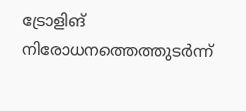ട്രോളിങ് നിരോധനത്തെത്തുടർന്ന്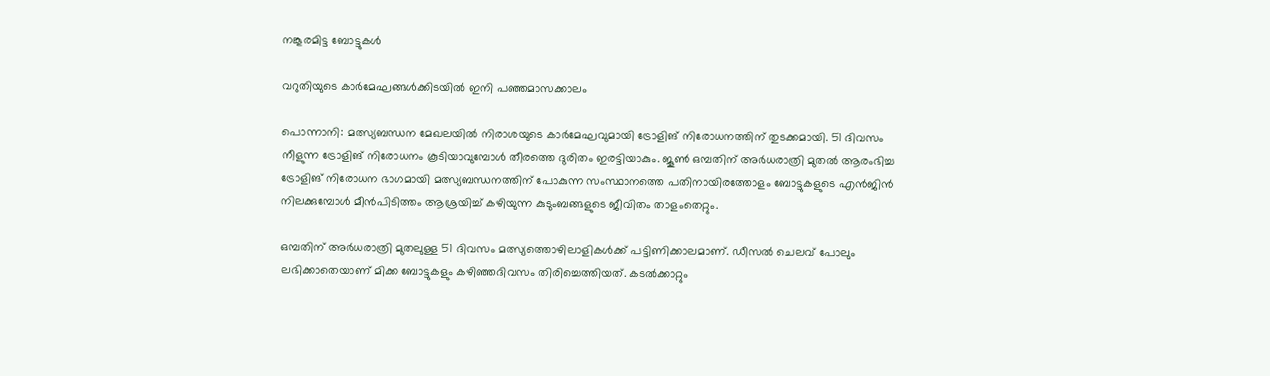നങ്കൂരമിട്ട ബോട്ടുകൾ

വറുതിയുടെ കാർമേഘങ്ങൾക്കിടയിൽ ഇനി പഞ്ഞമാസക്കാലം

പൊന്നാനി: മത്സ്യബന്ധന മേഖലയിൽ നിരാശയുടെ കാർമേഘവുമായി ട്രോളിങ് നിരോധനത്തിന് തുടക്കമായി. 51 ദിവസം നീളുന്ന ട്രോളിങ് നിരോധനം കൂടിയാവുമ്പോൾ തീരത്തെ ദുരിതം ഇരട്ടിയാകും. ജൂൺ ഒമ്പതിന് അർധരാത്രി മുതൽ ആരംഭിച്ച ട്രോളിങ് നിരോധന ഭാഗമായി മത്സ്യബന്ധനത്തിന് പോകുന്ന സംസ്ഥാനത്തെ പതിനായിരത്തോളം ബോട്ടുകളുടെ എൻജിൻ നിലക്കുമ്പോൾ മീൻപിടിത്തം ആശ്രയിച്ച് കഴിയുന്ന കുടുംബങ്ങളുടെ ജീവിതം താളംതെറ്റും.

ഒമ്പതിന് അർധരാത്രി മുതലുള്ള 51 ദിവസം മത്സ്യത്തൊഴിലാളികൾക്ക് പട്ടിണിക്കാലമാണ്. ഡീസൽ ചെലവ് പോലും ലഭിക്കാതെയാണ് മിക്ക ബോട്ടുകളും കഴിഞ്ഞദിവസം തിരിച്ചെത്തിയത്. കടൽക്കാറ്റും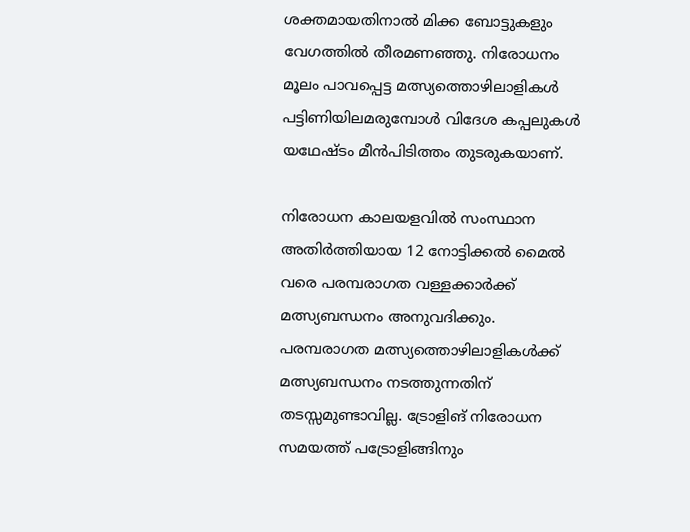ശക്തമായതിനാൽ മിക്ക ബോട്ടുകളും വേഗത്തിൽ തീരമണഞ്ഞു. നിരോധനം മൂലം പാവപ്പെട്ട മത്സ്യത്തൊഴിലാളികൾ പട്ടിണിയിലമരുമ്പോൾ വിദേശ കപ്പലുകൾ യഥേഷ്ടം മീൻപിടിത്തം തുടരുകയാണ്.

നിരോധന കാലയളവിൽ സംസ്ഥാന അതിർത്തിയായ 12 നോട്ടിക്കൽ മൈൽ വരെ പരമ്പരാഗത വള്ളക്കാർക്ക് മത്സ്യബന്ധനം അനുവദിക്കും. പരമ്പരാഗത മത്സ്യത്തൊഴിലാളികള്‍ക്ക് മത്സ്യബന്ധനം നടത്തുന്നതിന് തടസ്സമുണ്ടാവില്ല. ട്രോളിങ് നിരോധന സമയത്ത് പട്രോളിങ്ങിനും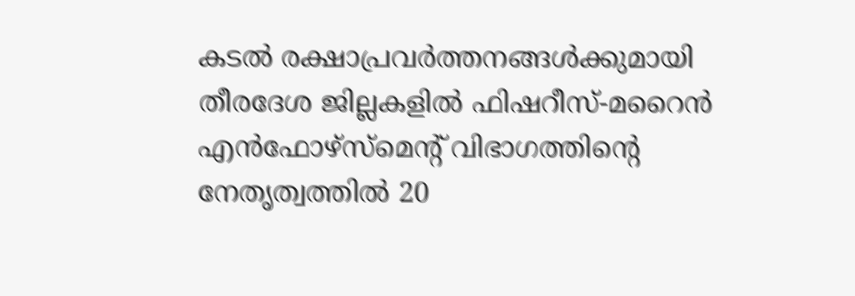കടല്‍ രക്ഷാപ്രവര്‍ത്തനങ്ങള്‍ക്കുമായി തീരദേശ ജില്ലകളിൽ ഫിഷറീസ്-മറൈന്‍ എന്‍ഫോഴ്‌സ്‌മെന്റ് വിഭാഗത്തിന്റെ നേതൃത്വത്തില്‍ 20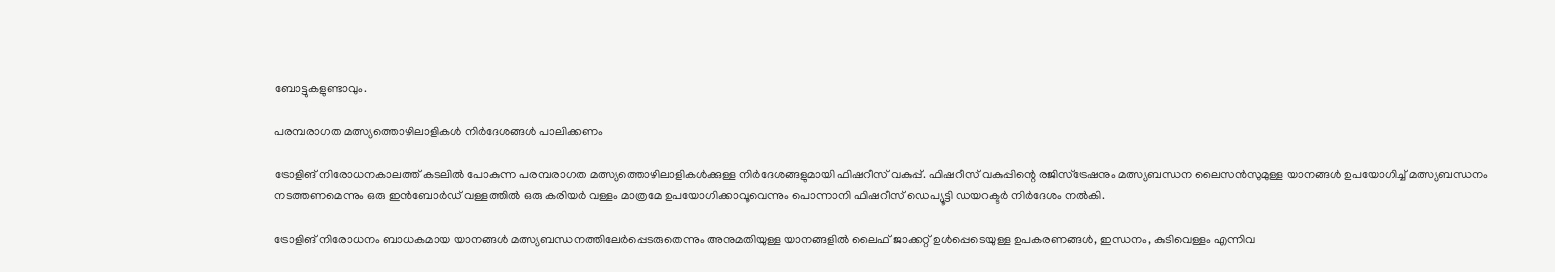ബോട്ടുകളുണ്ടാവും.

പരമ്പരാഗത മത്സ്യത്തൊഴിലാളികള്‍ നിര്‍ദേശങ്ങൾ പാലിക്കണം

ട്രോളിങ് നിരോധനകാലത്ത് കടലില്‍ പോകുന്ന പരമ്പരാഗത മത്സ്യത്തൊഴിലാളികള്‍ക്കുള്ള നിര്‍ദേശങ്ങളുമായി ഫിഷറീസ് വകുപ്പ്. ഫിഷറീസ് വകുപ്പിന്റെ രജിസ്‌ട്രേഷനും മത്സ്യബന്ധന ലൈസന്‍സുമുള്ള യാനങ്ങള്‍ ഉപയോഗിച്ച് മത്സ്യബന്ധനം നടത്തണമെന്നും ഒരു ഇന്‍ബോര്‍ഡ് വള്ളത്തില്‍ ഒരു കരിയര്‍ വള്ളം മാത്രമേ ഉപയോഗിക്കാവൂവെന്നും പൊന്നാനി ഫിഷറീസ് ഡെപ്യൂട്ടി ഡയറക്ടര്‍ നിര്‍ദേശം നല്‍കി.

ട്രോളിങ് നിരോധനം ബാധകമായ യാനങ്ങള്‍ മത്സ്യബന്ധനത്തിലേര്‍പ്പെടരുതെന്നും അനുമതിയുള്ള യാനങ്ങളില്‍ ലൈഫ് ജാക്കറ്റ് ഉള്‍പ്പെടെയുള്ള ഉപകരണങ്ങള്‍, ഇന്ധനം, കുടിവെള്ളം എന്നിവ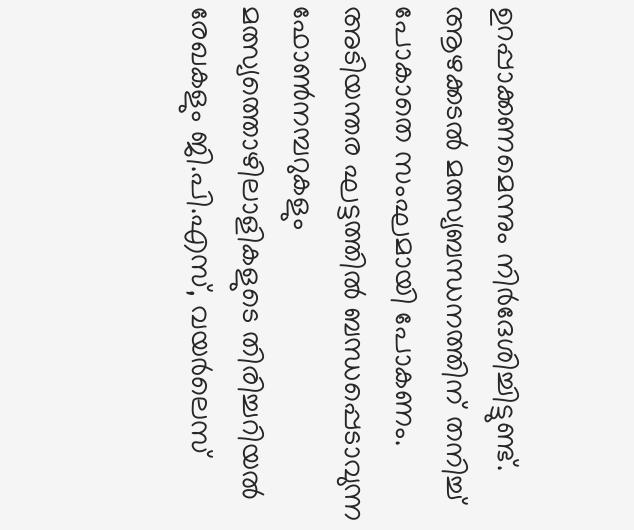ഉറപ്പാക്കണമെന്നും നിര്‍ദേശിച്ചിട്ടുണ്ട്. ആഴക്കടല്‍ മത്സ്യബന്ധനത്തിന് തനിച്ച് പോകാതെ സംഘമായി പോകണം. അടിയന്തര ഘട്ടത്തില്‍ ബന്ധപ്പെടാവുന്ന ഫോണ്‍നമ്പറുകളും മത്സ്യത്തൊഴിലാളികളുടെ തിരിച്ചറിയല്‍ രേഖകളും ജി.പി.എസ്, വയര്‍ലെസ്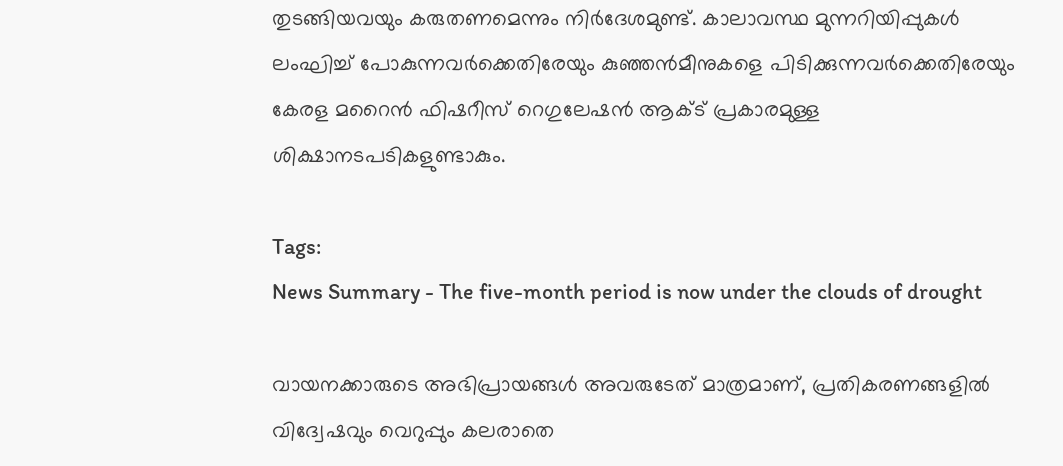തുടങ്ങിയവയും കരുതണമെന്നും നിര്‍ദേശമുണ്ട്. കാലാവസ്ഥ മുന്നറിയിപ്പുകള്‍ ലംഘിച്ച് പോകുന്നവര്‍ക്കെതിരേയും കുഞ്ഞന്‍മീനുകളെ പിടിക്കുന്നവര്‍ക്കെതിരേയും കേരള മറൈന്‍ ഫിഷറീസ് റെഗുലേഷന്‍ ആക്ട് പ്രകാരമുള്ള ശിക്ഷാനടപടികളുണ്ടാകും.

Tags:
News Summary - The five-month period is now under the clouds of drought

വായനക്കാരുടെ അഭിപ്രായങ്ങള്‍ അവരുടേത് മാത്രമാണ്, പ്രതികരണങ്ങളിൽ വിദ്വേഷവും വെറുപ്പും കലരാതെ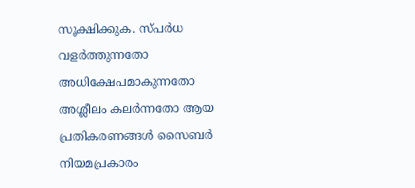സൂക്ഷിക്കുക. സ്പർധ വളർത്തുന്നതോ അധിക്ഷേപമാകുന്നതോ അശ്ലീലം കലർന്നതോ ആയ പ്രതികരണങ്ങൾ സൈബർ നിയമപ്രകാരം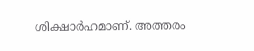ശിക്ഷാർഹമാണ്. അത്തരം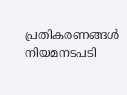പ്രതികരണങ്ങൾ നിയമനടപടി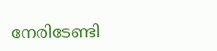നേരിടേണ്ടി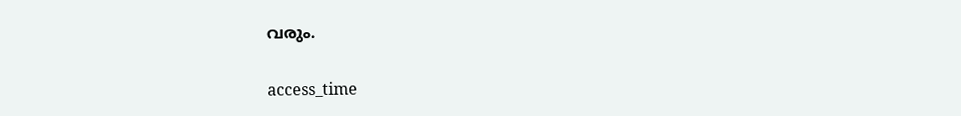വരും.

access_time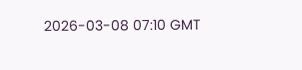2026-03-08 07:10 GMT